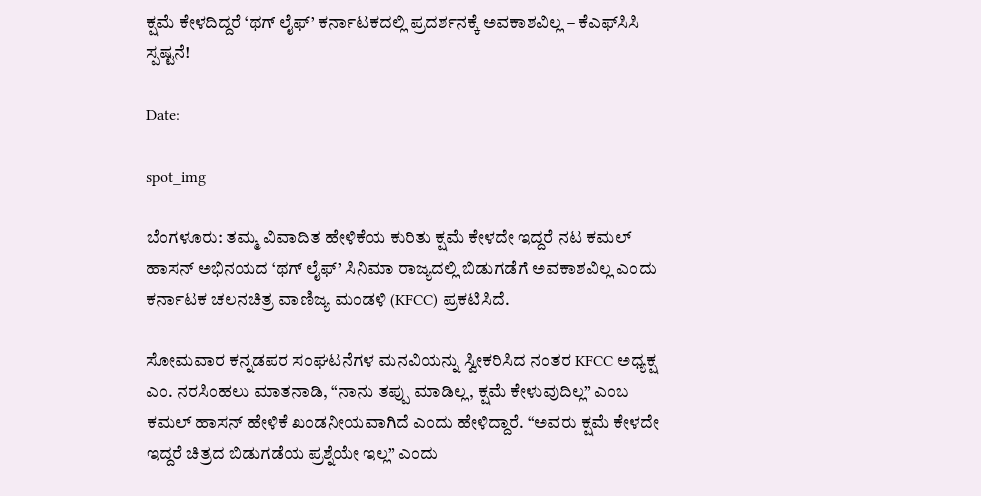ಕ್ಷಮೆ ಕೇಳದಿದ್ದರೆ ‘ಥಗ್ ಲೈಫ್’ ಕರ್ನಾಟಕದಲ್ಲಿ ಪ್ರದರ್ಶನಕ್ಕೆ ಅವಕಾಶವಿಲ್ಲ – ಕೆಎಫ್‌ಸಿಸಿ ಸ್ಪಷ್ಟನೆ!

Date:

spot_img

ಬೆಂಗಳೂರು: ತಮ್ಮ ವಿವಾದಿತ ಹೇಳಿಕೆಯ ಕುರಿತು ಕ್ಷಮೆ ಕೇಳದೇ ಇದ್ದರೆ ನಟ ಕಮಲ್ ಹಾಸನ್ ಅಭಿನಯದ ‘ಥಗ್ ಲೈಫ್’ ಸಿನಿಮಾ ರಾಜ್ಯದಲ್ಲಿ ಬಿಡುಗಡೆಗೆ ಅವಕಾಶವಿಲ್ಲ ಎಂದು ಕರ್ನಾಟಕ ಚಲನಚಿತ್ರ ವಾಣಿಜ್ಯ ಮಂಡಳಿ (KFCC) ಪ್ರಕಟಿಸಿದೆ.

ಸೋಮವಾರ ಕನ್ನಡಪರ ಸಂಘಟನೆಗಳ ಮನವಿಯನ್ನು ಸ್ವೀಕರಿಸಿದ ನಂತರ KFCC ಅಧ್ಯಕ್ಷ ಎಂ. ನರಸಿಂಹಲು ಮಾತನಾಡಿ, “ನಾನು ತಪ್ಪು ಮಾಡಿಲ್ಲ, ಕ್ಷಮೆ ಕೇಳುವುದಿಲ್ಲ” ಎಂಬ ಕಮಲ್ ಹಾಸನ್ ಹೇಳಿಕೆ ಖಂಡನೀಯವಾಗಿದೆ ಎಂದು ಹೇಳಿದ್ದಾರೆ. “ಅವರು ಕ್ಷಮೆ ಕೇಳದೇ ಇದ್ದರೆ ಚಿತ್ರದ ಬಿಡುಗಡೆಯ ಪ್ರಶ್ನೆಯೇ ಇಲ್ಲ” ಎಂದು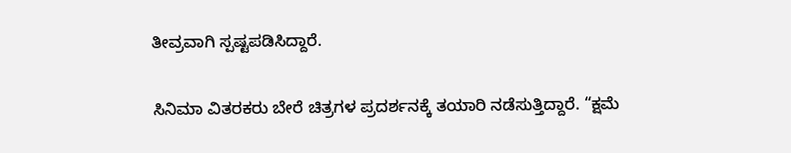ತೀವ್ರವಾಗಿ ಸ್ಪಷ್ಟಪಡಿಸಿದ್ದಾರೆ.

ಸಿನಿಮಾ ವಿತರಕರು ಬೇರೆ ಚಿತ್ರಗಳ ಪ್ರದರ್ಶನಕ್ಕೆ ತಯಾರಿ ನಡೆಸುತ್ತಿದ್ದಾರೆ. “ಕ್ಷಮೆ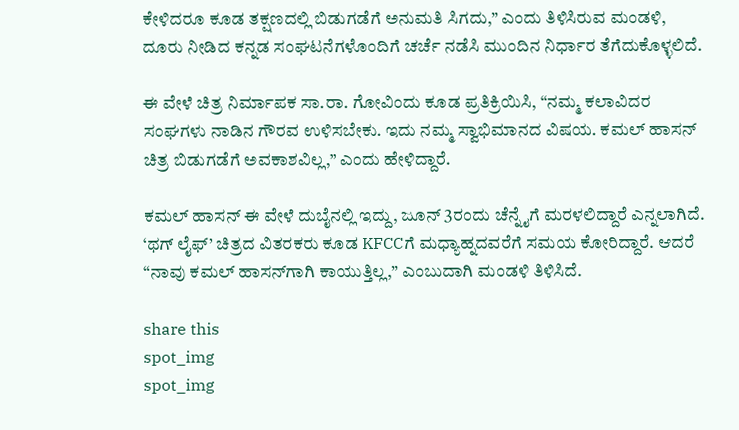ಕೇಳಿದರೂ ಕೂಡ ತಕ್ಷಣದಲ್ಲಿ ಬಿಡುಗಡೆಗೆ ಅನುಮತಿ ಸಿಗದು,” ಎಂದು ತಿಳಿಸಿರುವ ಮಂಡಳಿ, ದೂರು ನೀಡಿದ ಕನ್ನಡ ಸಂಘಟನೆಗಳೊಂದಿಗೆ ಚರ್ಚೆ ನಡೆಸಿ ಮುಂದಿನ ನಿರ್ಧಾರ ತೆಗೆದುಕೊಳ್ಳಲಿದೆ.

ಈ ವೇಳೆ ಚಿತ್ರ ನಿರ್ಮಾಪಕ ಸಾ.ರಾ. ಗೋವಿಂದು ಕೂಡ ಪ್ರತಿಕ್ರಿಯಿಸಿ, “ನಮ್ಮ ಕಲಾವಿದರ ಸಂಘಗಳು ನಾಡಿನ ಗೌರವ ಉಳಿಸಬೇಕು. ಇದು ನಮ್ಮ ಸ್ವಾಭಿಮಾನದ ವಿಷಯ. ಕಮಲ್ ಹಾಸನ್ ಚಿತ್ರ ಬಿಡುಗಡೆಗೆ ಅವಕಾಶವಿಲ್ಲ,” ಎಂದು ಹೇಳಿದ್ದಾರೆ.

ಕಮಲ್ ಹಾಸನ್ ಈ ವೇಳೆ ದುಬೈನಲ್ಲಿ ಇದ್ದು, ಜೂನ್ 3ರಂದು ಚೆನ್ನೈಗೆ ಮರಳಲಿದ್ದಾರೆ ಎನ್ನಲಾಗಿದೆ. ‘ಥಗ್ ಲೈಫ್’ ಚಿತ್ರದ ವಿತರಕರು ಕೂಡ KFCCಗೆ ಮಧ್ಯಾಹ್ನದವರೆಗೆ ಸಮಯ ಕೋರಿದ್ದಾರೆ. ಆದರೆ “ನಾವು ಕಮಲ್ ಹಾಸನ್‌ಗಾಗಿ ಕಾಯುತ್ತಿಲ್ಲ,” ಎಂಬುದಾಗಿ ಮಂಡಳಿ ತಿಳಿಸಿದೆ.

share this
spot_img
spot_img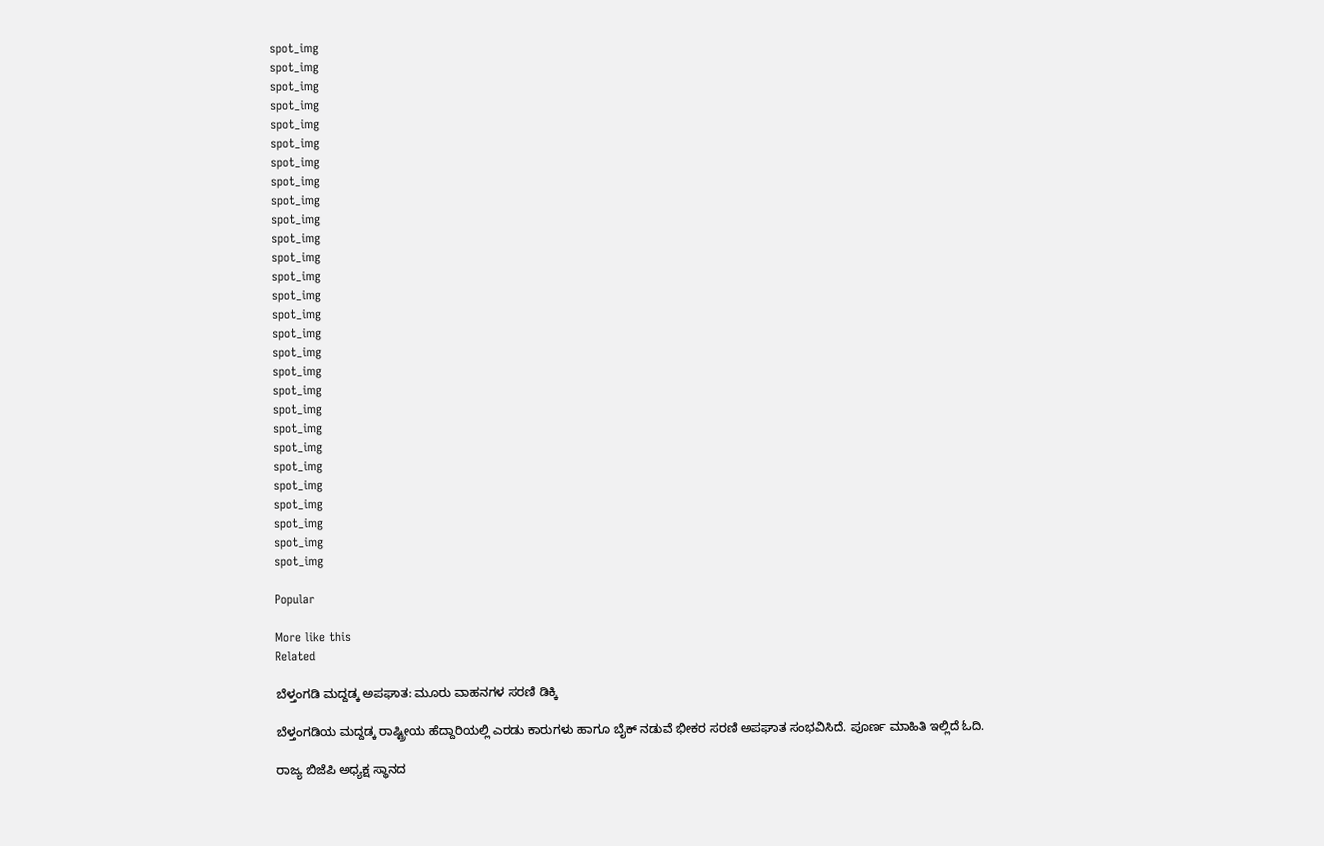spot_img
spot_img
spot_img
spot_img
spot_img
spot_img
spot_img
spot_img
spot_img
spot_img
spot_img
spot_img
spot_img
spot_img
spot_img
spot_img
spot_img
spot_img
spot_img
spot_img
spot_img
spot_img
spot_img
spot_img
spot_img
spot_img
spot_img
spot_img

Popular

More like this
Related

ಬೆಳ್ತಂಗಡಿ ಮದ್ದಡ್ಕ ಅಪಘಾತ: ಮೂರು ವಾಹನಗಳ ಸರಣಿ ಡಿಕ್ಕಿ

ಬೆಳ್ತಂಗಡಿಯ ಮದ್ದಡ್ಕ ರಾಷ್ಟ್ರೀಯ ಹೆದ್ದಾರಿಯಲ್ಲಿ ಎರಡು ಕಾರುಗಳು ಹಾಗೂ ಬೈಕ್ ನಡುವೆ ಭೀಕರ ಸರಣಿ ಅಪಘಾತ ಸಂಭವಿಸಿದೆ. ಪೂರ್ಣ ಮಾಹಿತಿ ಇಲ್ಲಿದೆ ಓದಿ.

ರಾಜ್ಯ ಬಿಜೆಪಿ ಅಧ್ಯಕ್ಷ ಸ್ಥಾನದ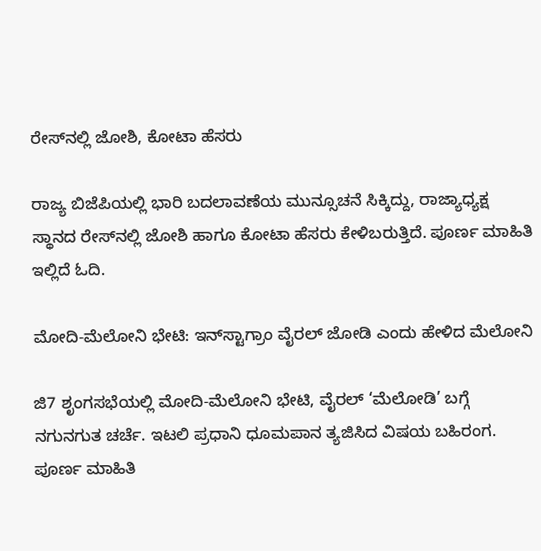ರೇಸ್‌ನಲ್ಲಿ ಜೋಶಿ, ಕೋಟಾ ಹೆಸರು

ರಾಜ್ಯ ಬಿಜೆಪಿಯಲ್ಲಿ ಭಾರಿ ಬದಲಾವಣೆಯ ಮುನ್ಸೂಚನೆ ಸಿಕ್ಕಿದ್ದು, ರಾಜ್ಯಾಧ್ಯಕ್ಷ ಸ್ಥಾನದ ರೇಸ್‌ನಲ್ಲಿ ಜೋಶಿ ಹಾಗೂ ಕೋಟಾ ಹೆಸರು ಕೇಳಿಬರುತ್ತಿದೆ. ಪೂರ್ಣ ಮಾಹಿತಿ ಇಲ್ಲಿದೆ ಓದಿ.

ಮೋದಿ-ಮೆಲೋನಿ ಭೇಟಿ: ಇನ್‌ಸ್ಟಾಗ್ರಾಂ ವೈರಲ್ ಜೋಡಿ ಎಂದು ಹೇಳಿದ ಮೆಲೋನಿ

ಜಿ7 ಶೃಂಗಸಭೆಯಲ್ಲಿ ಮೋದಿ-ಮೆಲೋನಿ ಭೇಟಿ, ವೈರಲ್ ‘ಮೆಲೋಡಿ’ ಬಗ್ಗೆ ನಗುನಗುತ ಚರ್ಚೆ. ಇಟಲಿ ಪ್ರಧಾನಿ ಧೂಮಪಾನ ತ್ಯಜಿಸಿದ ವಿಷಯ ಬಹಿರಂಗ. ಪೂರ್ಣ ಮಾಹಿತಿ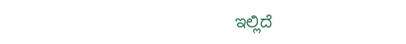ಇಲ್ಲಿದೆ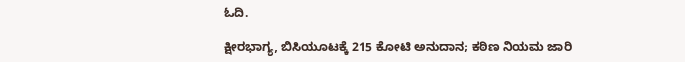ಓದಿ.

ಕ್ಷೀರಭಾಗ್ಯ, ಬಿಸಿಯೂಟಕ್ಕೆ 215 ಕೋಟಿ ಅನುದಾನ; ಕಠಿಣ ನಿಯಮ ಜಾರಿ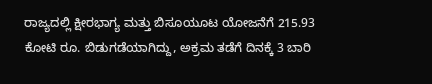ರಾಜ್ಯದಲ್ಲಿ ಕ್ಷೀರಭಾಗ್ಯ ಮತ್ತು ಬಿಸೂಯೂಟ ಯೋಜನೆಗೆ 215.93 ಕೋಟಿ ರೂ. ಬಿಡುಗಡೆಯಾಗಿದ್ದು, ಅಕ್ರಮ ತಡೆಗೆ ದಿನಕ್ಕೆ 3 ಬಾರಿ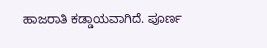ಹಾಜರಾತಿ ಕಡ್ಡಾಯವಾಗಿದೆ. ಪೂರ್ಣ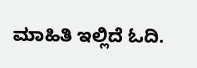ಮಾಹಿತಿ ಇಲ್ಲಿದೆ ಓದಿ.